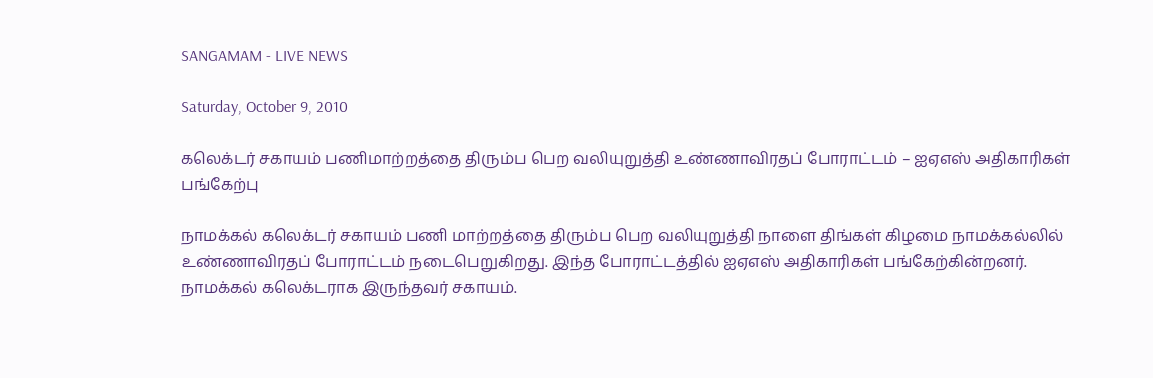SANGAMAM - LIVE NEWS

Saturday, October 9, 2010

கலெக்டர் சகாயம் பணிமாற்றத்தை திரும்ப பெற வலியுறுத்தி உண்ணாவிரதப் போராட்டம் – ஐஏஎஸ் அதிகாரிகள் பங்கேற்பு

நாமக்கல் கலெக்டர் சகாயம் பணி மாற்றத்தை திரும்ப பெற வலியுறுத்தி நாளை திங்கள் கிழமை நாமக்கல்லில் உண்ணாவிரதப் போராட்டம் நடைபெறுகிறது. இந்த போராட்டத்தில் ஐஏஎஸ் அதிகாரிகள் பங்கேற்கின்றனர். நாமக்கல் கலெக்டராக இருந்தவர் சகாயம்.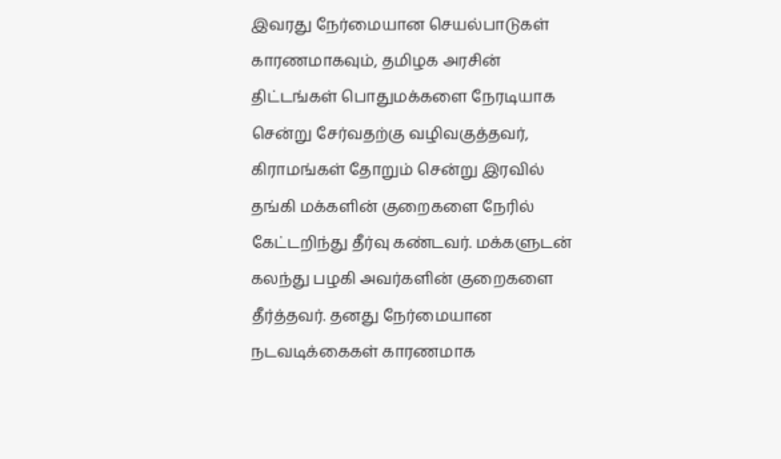இவரது நேர்மையான செயல்பாடுகள் காரணமாகவும், தமிழக அரசின் திட்டங்கள் பொதுமக்களை நேரடியாக சென்று சேர்வதற்கு வழிவகுத்தவர், கிராமங்கள் தோறும் சென்று இரவில் தங்கி மக்களின் குறைகளை நேரில் கேட்டறிந்து தீர்வு கண்டவர். மக்களுடன் கலந்து பழகி அவர்களின் குறைகளை தீர்த்தவர். தனது நேர்மையான நடவடிக்கைகள் காரணமாக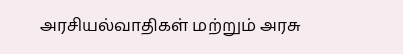அரசியல்வாதிகள் மற்றும் அரசு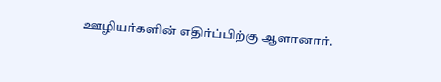ஊழியர்களின் எதிர்ப்பிற்கு ஆளானார்.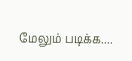மேலும் படிக்க....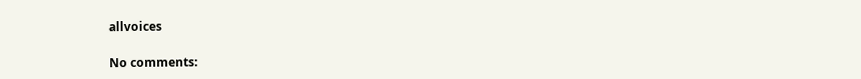allvoices

No comments: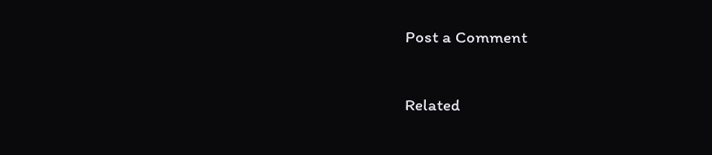Post a Comment

Related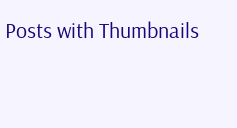Posts with Thumbnails